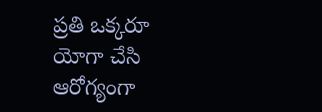ప్రతి ఒక్కరూ యోగా చేసి ఆరోగ్యంగా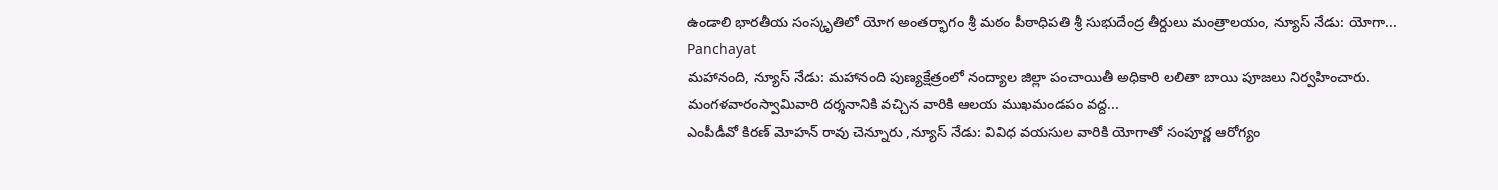ఉండాలి భారతీయ సంస్కృతిలో యోగ అంతర్భాగం శ్రీ మఠం పీఠాధిపతి శ్రీ సుభుదేంద్ర తీర్దులు మంత్రాలయం, న్యూస్ నేడు: యోగా...
Panchayat
మహానంది, న్యూస్ నేడు: మహానంది పుణ్యక్షేత్రంలో నంద్యాల జిల్లా పంచాయితీ అధికారి లలితా బాయి పూజలు నిర్వహించారు. మంగళవారంస్వామివారి దర్శనానికి వచ్చిన వారికి ఆలయ ముఖమండపం వద్ద...
ఎంపీడీవో కిరణ్ మోహన్ రావు చెన్నూరు ,న్యూస్ నేడు: వివిధ వయసుల వారికి యోగాతో సంపూర్ణ ఆరోగ్యం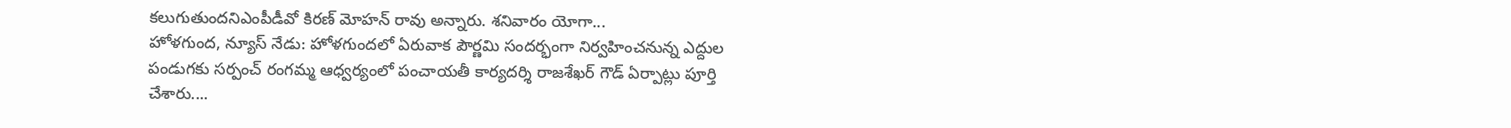కలుగుతుందనిఎంపీడీవో కిరణ్ మోహన్ రావు అన్నారు. శనివారం యోగా...
హోళగుంద, న్యూస్ నేడు: హోళగుందలో ఏరువాక పౌర్ణమి సందర్భంగా నిర్వహించనున్న ఎద్దుల పండుగకు సర్పంచ్ రంగమ్మ ఆధ్వర్యంలో పంచాయతీ కార్యదర్శి రాజశేఖర్ గౌడ్ ఏర్పాట్లు పూర్తి చేశారు....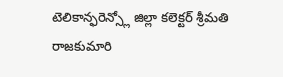టెలికాన్ఫరెన్స్లో జిల్లా కలెక్టర్ శ్రీమతి రాజకుమారి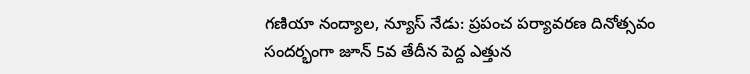గణియా నంద్యాల, న్యూస్ నేడు: ప్రపంచ పర్యావరణ దినోత్సవం సందర్భంగా జూన్ 5వ తేదీన పెద్ద ఎత్తున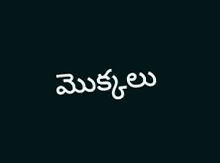మొక్కలు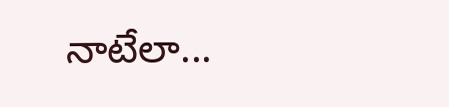నాటేలా...